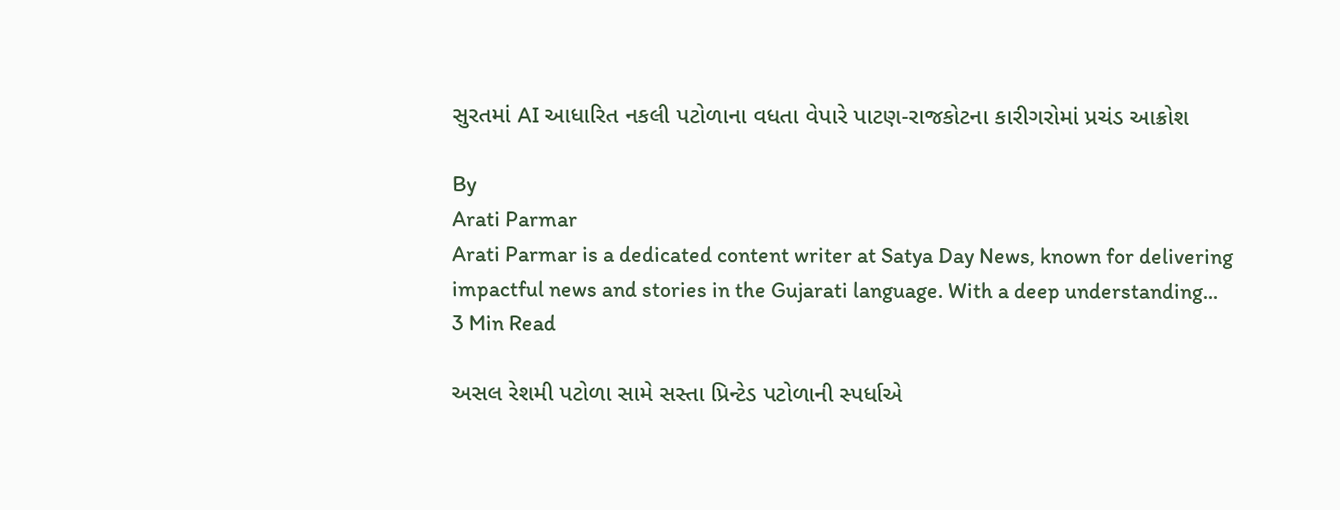સુરતમાં AI આધારિત નકલી પટોળાના વધતા વેપારે પાટણ-રાજકોટના કારીગરોમાં પ્રચંડ આક્રોશ

By
Arati Parmar
Arati Parmar is a dedicated content writer at Satya Day News, known for delivering impactful news and stories in the Gujarati language. With a deep understanding...
3 Min Read

અસલ રેશમી પટોળા સામે સસ્તા પ્રિન્ટેડ પટોળાની સ્પર્ધાએ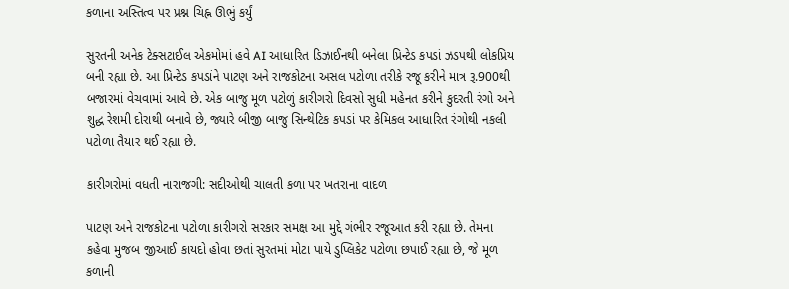કળાના અસ્તિત્વ પર પ્રશ્ન ચિહ્ન ઊભું કર્યું

સુરતની અનેક ટેક્સટાઈલ એકમોમાં હવે AI આધારિત ડિઝાઈનથી બનેલા પ્રિન્ટેડ કપડાં ઝડપથી લોકપ્રિય બની રહ્યા છે. આ પ્રિન્ટેડ કપડાંને પાટણ અને રાજકોટના અસલ પટોળા તરીકે રજૂ કરીને માત્ર રૂ.900થી બજારમાં વેચવામાં આવે છે. એક બાજુ મૂળ પટોળું કારીગરો દિવસો સુધી મહેનત કરીને કુદરતી રંગો અને શુદ્ધ રેશમી દોરાથી બનાવે છે, જ્યારે બીજી બાજુ સિન્થેટિક કપડાં પર કેમિકલ આધારિત રંગોથી નકલી પટોળા તૈયાર થઈ રહ્યા છે.

કારીગરોમાં વધતી નારાજગી: સદીઓથી ચાલતી કળા પર ખતરાના વાદળ

પાટણ અને રાજકોટના પટોળા કારીગરો સરકાર સમક્ષ આ મુદ્દે ગંભીર રજૂઆત કરી રહ્યા છે. તેમના કહેવા મુજબ જીઆઈ કાયદો હોવા છતાં સુરતમાં મોટા પાયે ડુપ્લિકેટ પટોળા છપાઈ રહ્યા છે, જે મૂળ કળાની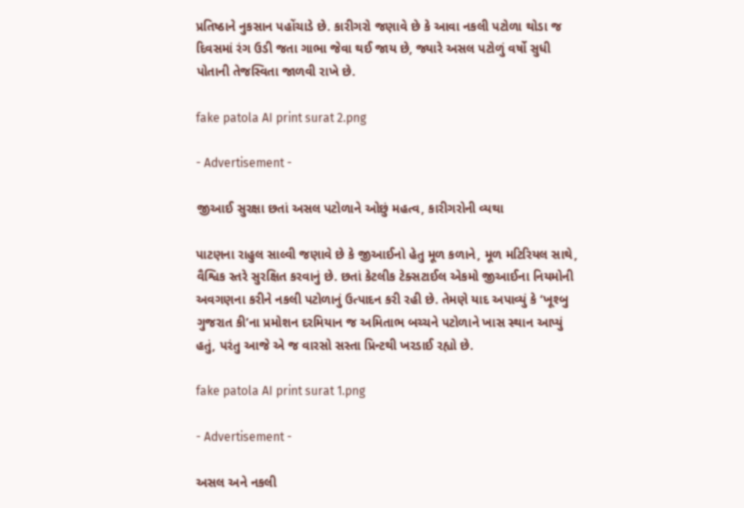પ્રતિષ્ઠાને નુકસાન પહોંચાડે છે. કારીગરો જણાવે છે કે આવા નકલી પટોળા થોડા જ દિવસમાં રંગ ઉડી જતા ગાભા જેવા થઈ જાય છે, જ્યારે અસલ પટોળું વર્ષો સુધી પોતાની તેજસ્વિતા જાળવી રાખે છે.

fake patola AI print surat 2.png

- Advertisement -

જીઆઈ સુરક્ષા છતાં અસલ પટોળાને ઓછું મહત્વ, કારીગરોની વ્યથા

પાટણના રાહુલ સાલ્વી જણાવે છે કે જીઆઈનો હેતુ મૂળ કળાને, મૂળ મટિરિયલ સાથે, વૈશ્વિક સ્તરે સુરક્ષિત કરવાનું છે. છતાં કેટલીક ટેક્સટાઈલ એકમો જીઆઈના નિયમોની અવગણના કરીને નકલી પટોળાનું ઉત્પાદન કરી રહી છે. તેમણે યાદ અપાવ્યું કે ‘ખૂશ્બુ ગુજરાત કી’ના પ્રમોશન દરમિયાન જ અમિતાભ બચ્ચને પટોળાને ખાસ સ્થાન આપ્યું હતું, પરંતુ આજે એ જ વારસો સસ્તા પ્રિન્ટથી ખરડાઈ રહ્યો છે.

fake patola AI print surat 1.png

- Advertisement -

અસલ અને નકલી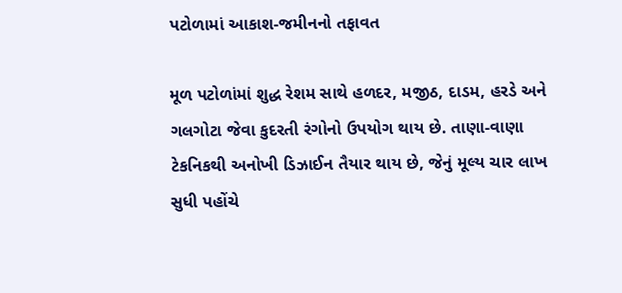પટોળામાં આકાશ-જમીનનો તફાવત

મૂળ પટોળાંમાં શુદ્ધ રેશમ સાથે હળદર, મજીઠ, દાડમ, હરડે અને ગલગોટા જેવા કુદરતી રંગોનો ઉપયોગ થાય છે. તાણા-વાણા ટેકનિકથી અનોખી ડિઝાઈન તૈયાર થાય છે, જેનું મૂલ્ય ચાર લાખ સુધી પહોંચે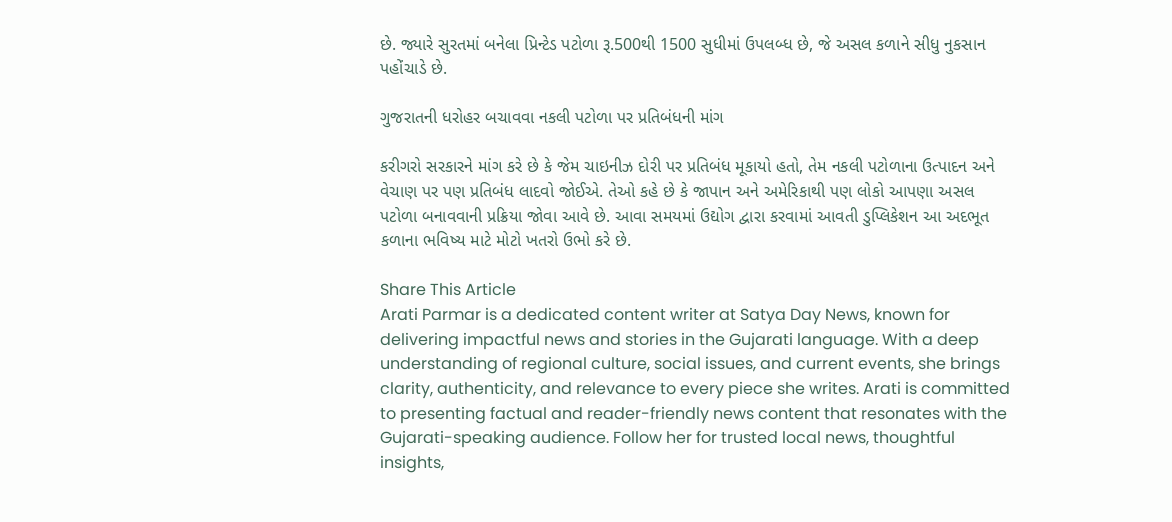છે. જ્યારે સુરતમાં બનેલા પ્રિન્ટેડ પટોળા રૂ.500થી 1500 સુધીમાં ઉપલબ્ધ છે, જે અસલ કળાને સીધુ નુકસાન પહોંચાડે છે.

ગુજરાતની ધરોહર બચાવવા નકલી પટોળા પર પ્રતિબંધની માંગ

કરીગરો સરકારને માંગ કરે છે કે જેમ ચાઇનીઝ દોરી પર પ્રતિબંધ મૂકાયો હતો, તેમ નકલી પટોળાના ઉત્પાદન અને વેચાણ પર પણ પ્રતિબંધ લાદવો જોઈએ. તેઓ કહે છે કે જાપાન અને અમેરિકાથી પણ લોકો આપણા અસલ પટોળા બનાવવાની પ્રક્રિયા જોવા આવે છે. આવા સમયમાં ઉદ્યોગ દ્વારા કરવામાં આવતી ડુપ્લિકેશન આ અદભૂત કળાના ભવિષ્ય માટે મોટો ખતરો ઉભો કરે છે.

Share This Article
Arati Parmar is a dedicated content writer at Satya Day News, known for delivering impactful news and stories in the Gujarati language. With a deep understanding of regional culture, social issues, and current events, she brings clarity, authenticity, and relevance to every piece she writes. Arati is committed to presenting factual and reader-friendly news content that resonates with the Gujarati-speaking audience. Follow her for trusted local news, thoughtful insights,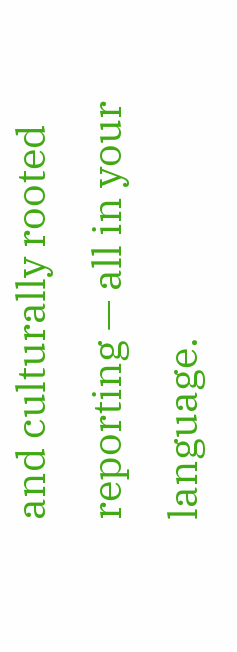and culturally rooted reporting — all in your language.